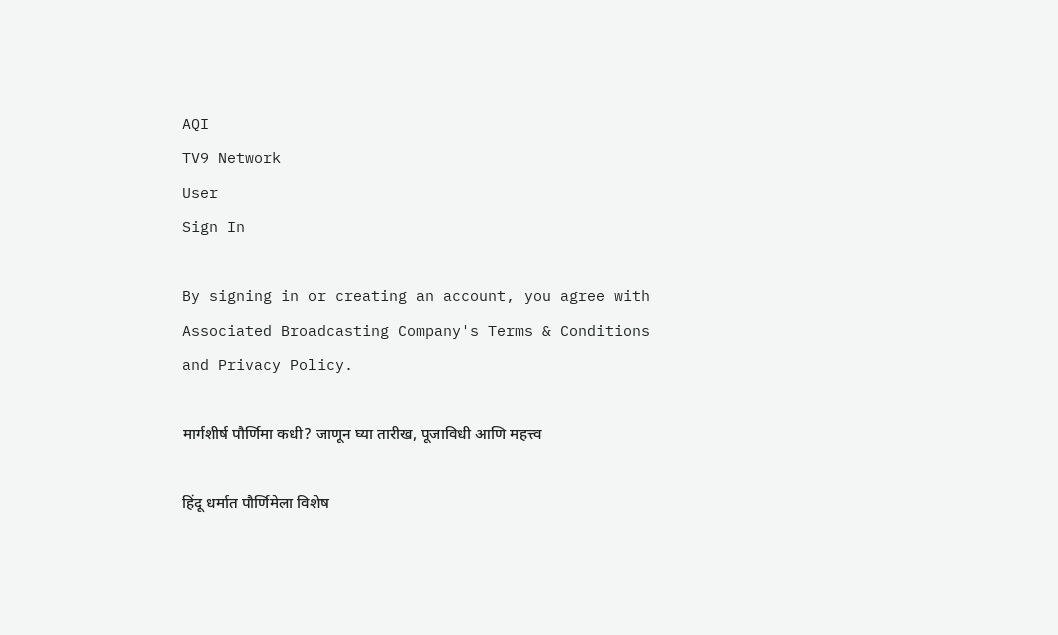AQI
TV9 Network
User
Sign In

By signing in or creating an account, you agree with Associated Broadcasting Company's Terms & Conditions and Privacy Policy.

मार्गशीर्ष पौर्णिमा कधी? जाणून घ्या तारीख, पूजाविधी आणि महत्त्व

हिंदू धर्मात पौर्णिमेला विशेष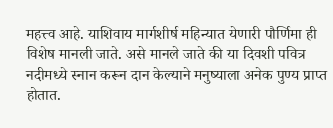महत्त्व आहे. याशिवाय मार्गशीर्ष महिन्यात येणारी पौर्णिमा ही विशेष मानली जाते. असे मानले जाते की या दिवशी पवित्र नदीमध्ये स्नान करून दान केल्याने मनुष्याला अनेक पुण्य प्राप्त होतात.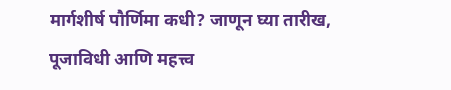मार्गशीर्ष पौर्णिमा कधी? जाणून घ्या तारीख, पूजाविधी आणि महत्त्व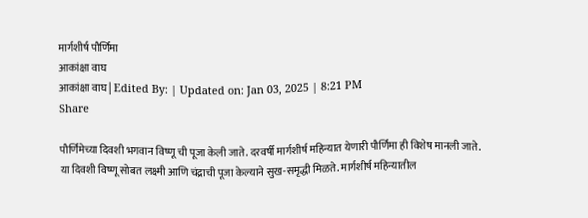मार्गशीर्ष पौर्णिमा
आकांक्षा वाघ
आकांक्षा वाघ | Edited By: | Updated on: Jan 03, 2025 | 8:21 PM
Share

पौर्णिमेच्या दिवशी भगवान विष्णू ची पूजा केली जाते. दरवर्षी मार्गशीर्ष महिन्यात येणारी पौर्णिमा ही विशेष मानली जाते. या दिवशी विष्णू सोबत लक्ष्मी आणि चंद्राची पूजा केल्याने सुख-समृद्धी मिळते. मार्गशीर्ष महिन्यातील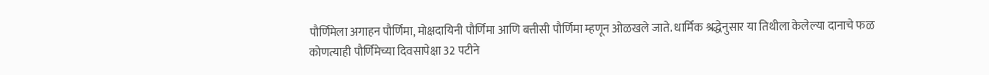पौर्णिमेला अगाहन पौर्णिमा, मोक्षदायिनी पौर्णिमा आणि बत्तीसी पौर्णिमा म्हणून ओळखले जाते. धार्मिक श्रद्धेनुसार या तिथीला केलेल्या दानाचे फळ कोणत्याही पौर्णिमेच्या दिवसापेक्षा 32 पटीने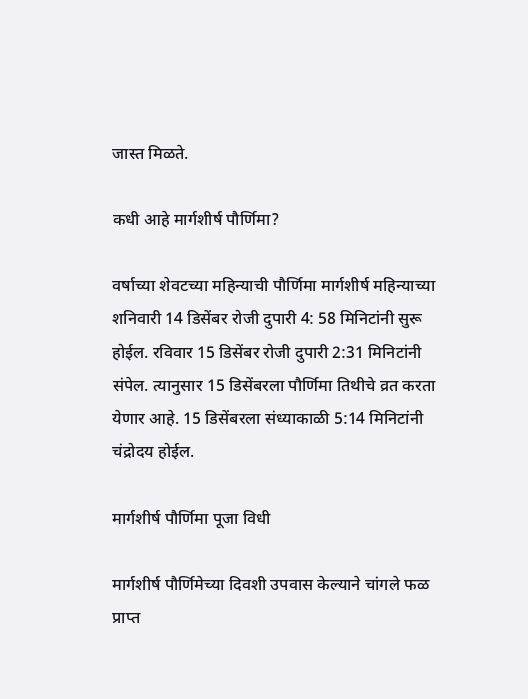जास्त मिळते.

कधी आहे मार्गशीर्ष पौर्णिमा?

वर्षाच्या शेवटच्या महिन्याची पौर्णिमा मार्गशीर्ष महिन्याच्या शनिवारी 14 डिसेंबर रोजी दुपारी 4: 58 मिनिटांनी सुरू होईल. रविवार 15 डिसेंबर रोजी दुपारी 2:31 मिनिटांनी संपेल. त्यानुसार 15 डिसेंबरला पौर्णिमा तिथीचे व्रत करता येणार आहे. 15 डिसेंबरला संध्याकाळी 5:14 मिनिटांनी चंद्रोदय होईल.

मार्गशीर्ष पौर्णिमा पूजा विधी

मार्गशीर्ष पौर्णिमेच्या दिवशी उपवास केल्याने चांगले फळ प्राप्त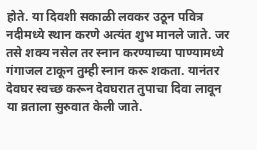होते. या दिवशी सकाळी लवकर उठून पवित्र नदीमध्ये स्थान करणे अत्यंत शुभ मानले जाते. जर तसे शक्य नसेल तर स्नान करण्याच्या पाण्यामध्ये गंगाजल टाकून तुम्ही स्नान करू शकता. यानंतर देवघर स्वच्छ करून देवघरात तुपाचा दिवा लावून या व्रताला सुरुवात केली जाते.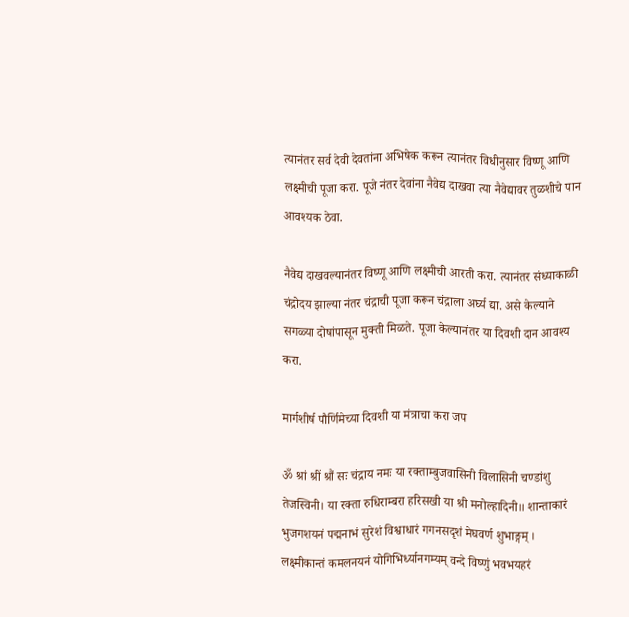त्यानंतर सर्व देवी देवतांना अभिषेक करून त्यानंतर विधीनुसार विष्णू आणि लक्ष्मीची पूजा करा. पूजे नंतर देवांना नैवेद्य दाखवा त्या नैवेद्यावर तुळशीचे पान आवश्यक ठेवा.

नैवेद्य दाखवल्यानंतर विष्णू आणि लक्ष्मीची आरती करा. त्यानंतर संध्याकाळी चंद्रोदय झाल्या नंतर चंद्राची पूजा करून चंद्राला अर्घ्य द्या. असे केल्याने सगळ्या दोषांपासून मुक्ती मिळते. पूजा केल्यानंतर या दिवशी दान आवश्य करा.

मार्गशीर्ष पौर्णिमेच्या दिवशी या मंत्राचा करा जप

ॐ श्रां श्रीं श्रौं सः चंद्राय नमः या रक्ताम्बुजवासिनी विलासिनी चण्डांशु तेजस्विनी। या रक्ता रुधिराम्बरा हरिसखी या श्री मनोल्हादिनी॥ शान्ताकारं भुजगशयनं पद्मनाभं सुरेशं विश्वाधारं गगनसदृशं मेघवर्ण शुभाङ्गम् । लक्ष्मीकान्तं कमलनयनं योगिभिर्ध्यानगम्यम् वन्दे विष्णुं भवभयहरं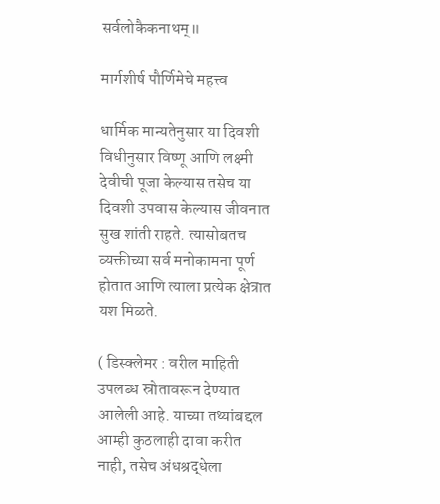सर्वलोकैकनाथम्॥

मार्गशीर्ष पौर्णिमेचे महत्त्व

धार्मिक मान्यतेनुसार या दिवशी विधीनुसार विष्णू आणि लक्ष्मी देवीची पूजा केल्यास तसेच या दिवशी उपवास केल्यास जीवनात सुख शांती राहते. त्यासोबतच व्यक्तीच्या सर्व मनोकामना पूर्ण होतात आणि त्याला प्रत्येक क्षेत्रात यश मिळते.

( डिस्क्लेमर : वरील माहिती उपलब्ध स्रोतावरून देण्यात आलेली आहे. याच्या तथ्यांबद्दल आम्ही कुठलाही दावा करीत नाही, तसेच अंधश्रद्धेला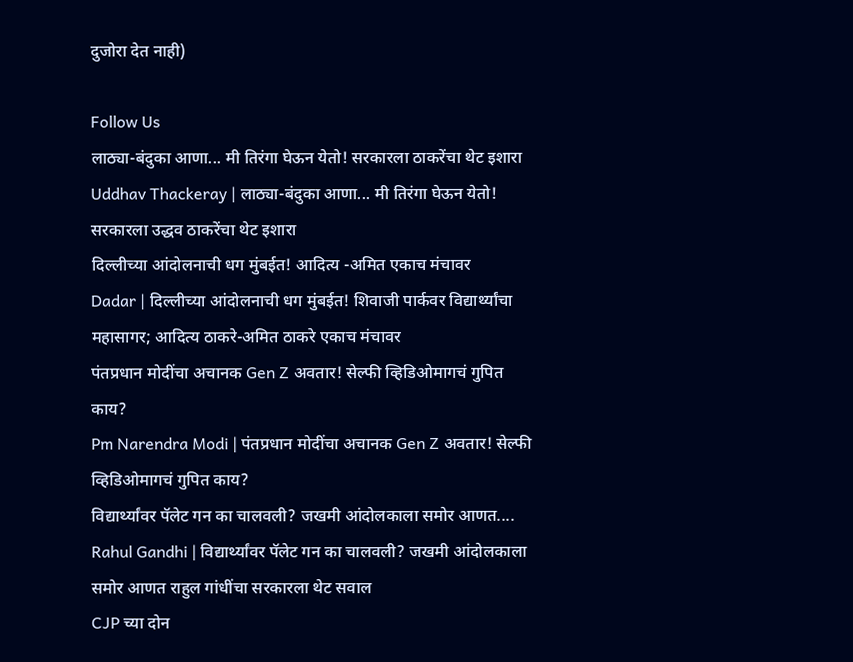दुजोरा देत नाही)

Follow Us
लाठ्या-बंदुका आणा... मी तिरंगा घेऊन येतो! सरकारला ठाकरेंचा थेट इशारा
Uddhav Thackeray | लाठ्या-बंदुका आणा... मी तिरंगा घेऊन येतो! सरकारला उद्धव ठाकरेंचा थेट इशारा
दिल्लीच्या आंदोलनाची धग मुंबईत! आदित्य -अमित एकाच मंचावर
Dadar | दिल्लीच्या आंदोलनाची धग मुंबईत! शिवाजी पार्कवर विद्यार्थ्यांचा महासागर; आदित्य ठाकरे-अमित ठाकरे एकाच मंचावर
पंतप्रधान मोदींचा अचानक Gen Z अवतार! सेल्फी व्हिडिओमागचं गुपित काय?
Pm Narendra Modi | पंतप्रधान मोदींचा अचानक Gen Z अवतार! सेल्फी व्हिडिओमागचं गुपित काय?
विद्यार्थ्यांवर पॅलेट गन का चालवली? जखमी आंदोलकाला समोर आणत....
Rahul Gandhi | विद्यार्थ्यांवर पॅलेट गन का चालवली? जखमी आंदोलकाला समोर आणत राहुल गांधींचा सरकारला थेट सवाल
CJP च्या दोन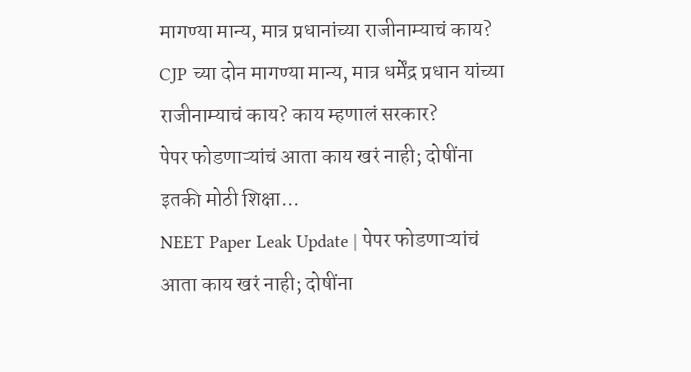मागण्या मान्य, मात्र प्रधानांच्या राजीनाम्याचं काय?
CJP च्या दोन मागण्या मान्य, मात्र धर्मेंद्र प्रधान यांच्या राजीनाम्याचं काय? काय म्हणालं सरकार?
पेपर फोडणाऱ्यांचं आता काय खरं नाही; दोषींना इतकी मोठी शिक्षा...
NEET Paper Leak Update | पेपर फोडणाऱ्यांचं आता काय खरं नाही; दोषींना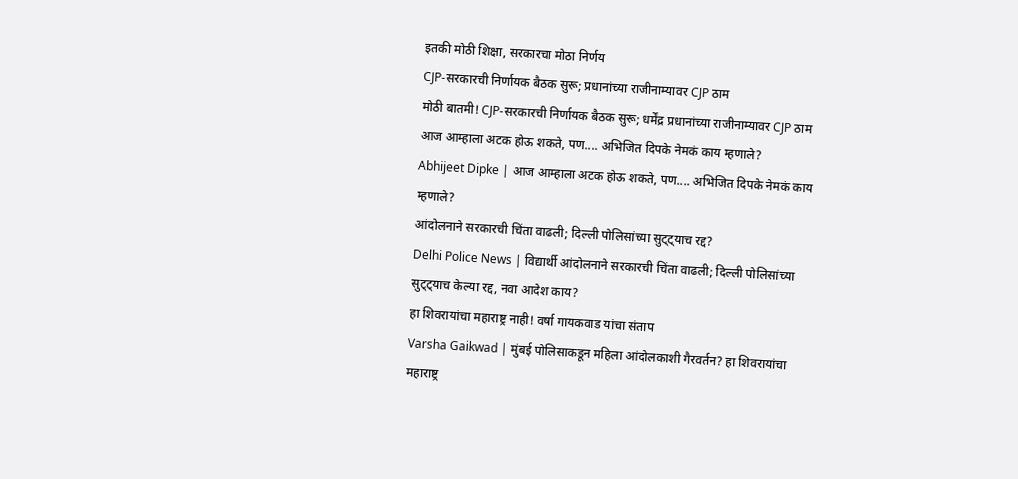इतकी मोठी शिक्षा, सरकारचा मोठा निर्णय
CJP-सरकारची निर्णायक बैठक सुरू; प्रधानांच्या राजीनाम्यावर CJP ठाम
मोठी बातमी! CJP-सरकारची निर्णायक बैठक सुरू; धर्मेंद्र प्रधानांच्या राजीनाम्यावर CJP ठाम
आज आम्हाला अटक होऊ शकते, पण.... अभिजित दिपके नेमकं काय म्हणाले?
Abhijeet Dipke | आज आम्हाला अटक होऊ शकते, पण.... अभिजित दिपके नेमकं काय म्हणाले?
आंदोलनाने सरकारची चिंता वाढली; दिल्ली पोलिसांच्या सुट्ट्याच रद्द?
Delhi Police News | विद्यार्थी आंदोलनाने सरकारची चिंता वाढली; दिल्ली पोलिसांच्या सुट्ट्याच केल्या रद्द, नवा आदेश काय?
हा शिवरायांचा महाराष्ट्र नाही! वर्षा गायकवाड यांचा संताप
Varsha Gaikwad | मुंबई पोलिसाकडून महिला आंदोलकाशी गैरवर्तन? हा शिवरायांचा महाराष्ट्र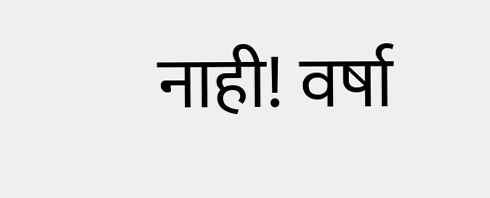नाही! वर्षा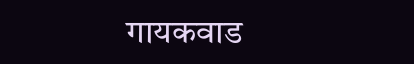गायकवाड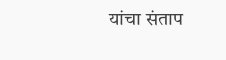यांचा संताप